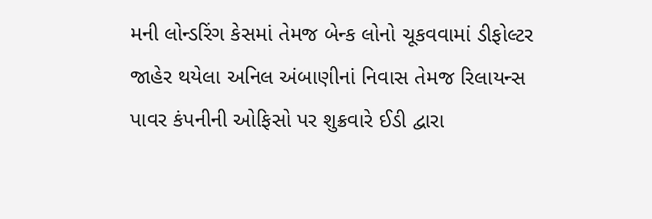મની લોન્ડરિંગ કેસમાં તેમજ બેન્ક લોનો ચૂકવવામાં ડીફોલ્ટર જાહેર થયેલા અનિલ અંબાણીનાં નિવાસ તેમજ રિલાયન્સ પાવર કંપનીની ઓફિસો પર શુક્રવારે ઈડી દ્વારા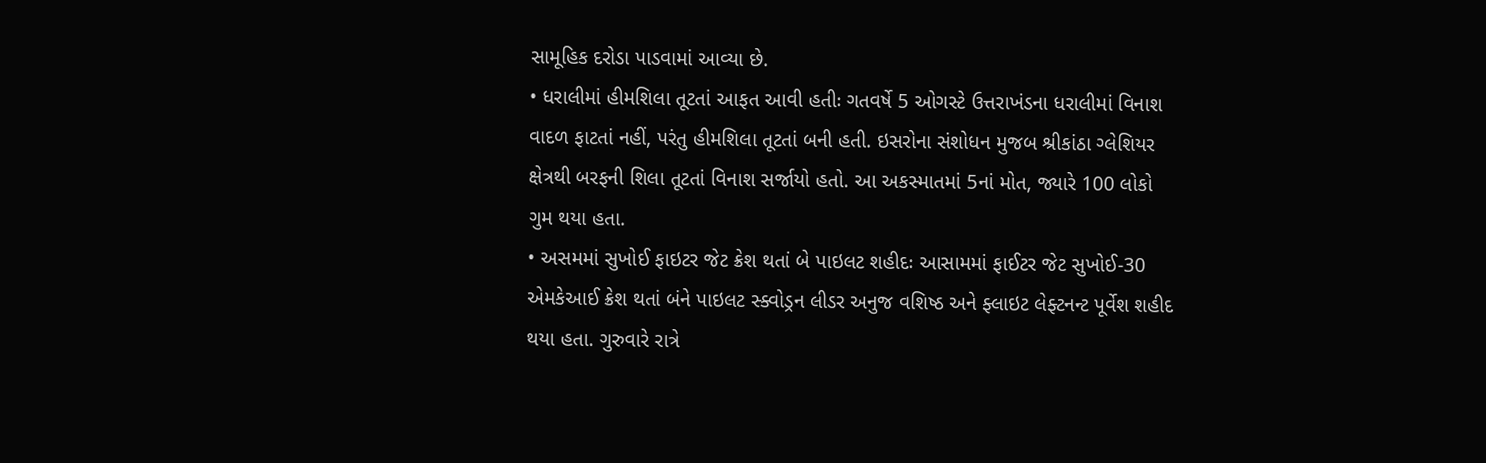સામૂહિક દરોડા પાડવામાં આવ્યા છે.
• ધરાલીમાં હીમશિલા તૂટતાં આફત આવી હતીઃ ગતવર્ષે 5 ઓગસ્ટે ઉત્તરાખંડના ધરાલીમાં વિનાશ વાદળ ફાટતાં નહીં, પરંતુ હીમશિલા તૂટતાં બની હતી. ઇસરોના સંશોધન મુજબ શ્રીકાંઠા ગ્લેશિયર ક્ષેત્રથી બરફની શિલા તૂટતાં વિનાશ સર્જાયો હતો. આ અકસ્માતમાં 5નાં મોત, જ્યારે 100 લોકો ગુમ થયા હતા.
• અસમમાં સુખોઈ ફાઇટર જેટ ક્રેશ થતાં બે પાઇલટ શહીદઃ આસામમાં ફાઈટર જેટ સુખોઈ-30 એમકેઆઈ ક્રેશ થતાં બંને પાઇલટ સ્ક્વોડ્રન લીડર અનુજ વશિષ્ઠ અને ફ્લાઇટ લેફ્ટનન્ટ પૂર્વેશ શહીદ થયા હતા. ગુરુવારે રાત્રે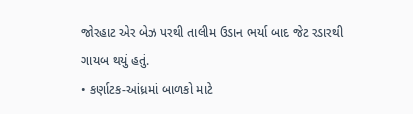જોરહાટ એર બેઝ પરથી તાલીમ ઉડાન ભર્યા બાદ જેટ રડારથી ગાયબ થયું હતું.
• કર્ણાટક-આંધ્રમાં બાળકો માટે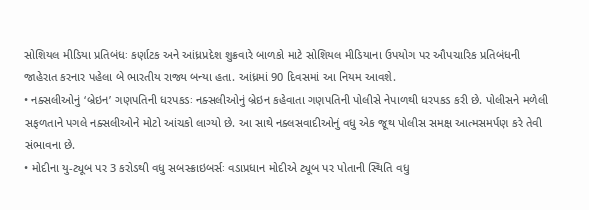સોશિયલ મીડિયા પ્રતિબંધઃ કર્ણાટક અને આંધ્રપ્રદેશ શુક્રવારે બાળકો માટે સોશિયલ મીડિયાના ઉપયોગ પર ઔપચારિક પ્રતિબંધની જાહેરાત કરનાર પહેલા બે ભારતીય રાજ્ય બન્યા હતા. આંધ્રમાં 90 દિવસમાં આ નિયમ આવશે.
• નક્સલીઓનું ‘બ્રેઇન’ ગણપતિની ધરપકડઃ નક્સલીઓનું બ્રેઇન કહેવાતા ગણપતિની પોલીસે નેપાળથી ધરપકડ કરી છે. પોલીસને મળેલી સફળતાને પગલે નક્સલીઓને મોટો આંચકો લાગ્યો છે. આ સાથે નક્લસવાદીઓનું વધુ એક જૂથ પોલીસ સમક્ષ આત્મસમર્પણ કરે તેવી સંભાવના છે.
• મોદીના યુ-ટ્યૂબ પર 3 કરોડથી વધુ સબસ્ક્રાઇબર્સઃ વડાપ્રધાન મોદીએ ટ્યૂબ પર પોતાની સ્થિતિ વધુ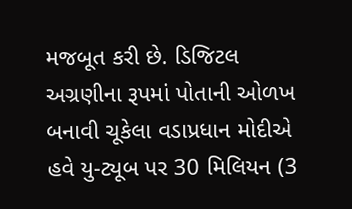મજબૂત કરી છે. ડિજિટલ અગ્રણીના રૂપમાં પોતાની ઓળખ બનાવી ચૂકેલા વડાપ્રધાન મોદીએ હવે યુ-ટ્યૂબ પર 30 મિલિયન (3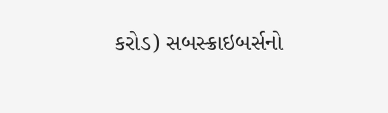કરોડ) સબસ્ક્રાઇબર્સનો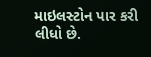માઇલસ્ટોન પાર કરી લીધો છે.